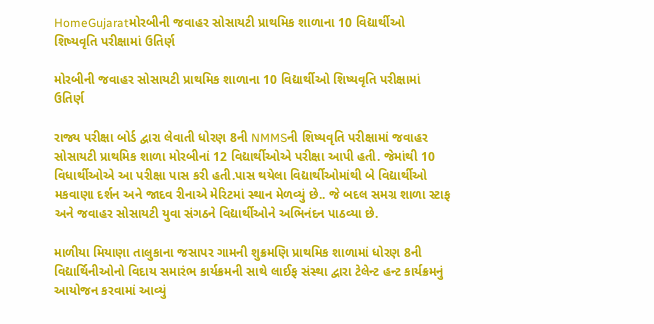HomeGujaratમોરબીની જવાહર સોસાયટી પ્રાથમિક શાળાના 10 વિદ્યાર્થીઓ શિષ્યવૃતિ પરીક્ષામાં ઉતિર્ણ

મોરબીની જવાહર સોસાયટી પ્રાથમિક શાળાના 10 વિદ્યાર્થીઓ શિષ્યવૃતિ પરીક્ષામાં ઉતિર્ણ

રાજ્ય પરીક્ષા બોર્ડ દ્વારા લેવાતી ધોરણ 8ની NMMSની શિષ્યવૃતિ પરીક્ષામાં જવાહર સોસાયટી પ્રાથમિક શાળા મોરબીનાં 12 વિદ્યાર્થીઓએ પરીક્ષા આપી હતી. જેમાંથી 10 વિધાર્થીઓએ આ પરીક્ષા પાસ કરી હતી.પાસ થયેલા વિદ્યાર્થીઓમાંથી બે વિદ્યાર્થીઓ મકવાણા દર્શન અને જાદવ રીનાએ મેરિટમાં સ્થાન મેળવ્યું છે.. જે બદલ સમગ્ર શાળા સ્ટાફ અને જવાહર સોસાયટી યુવા સંગઠને વિદ્યાર્થીઓને અભિનંદન પાઠવ્યા છે.

માળીયા મિયાણા તાલુકાના જસાપર ગામની શુક્રમણિ પ્રાથમિક શાળામાં ધોરણ 8ની વિદ્યાર્થિનીઓનો વિદાય સમારંભ કાર્યક્રમની સાથે લાઈફ સંસ્થા દ્વારા ટેલેન્ટ હન્ટ કાર્યક્રમનું આયોજન કરવામાં આવ્યું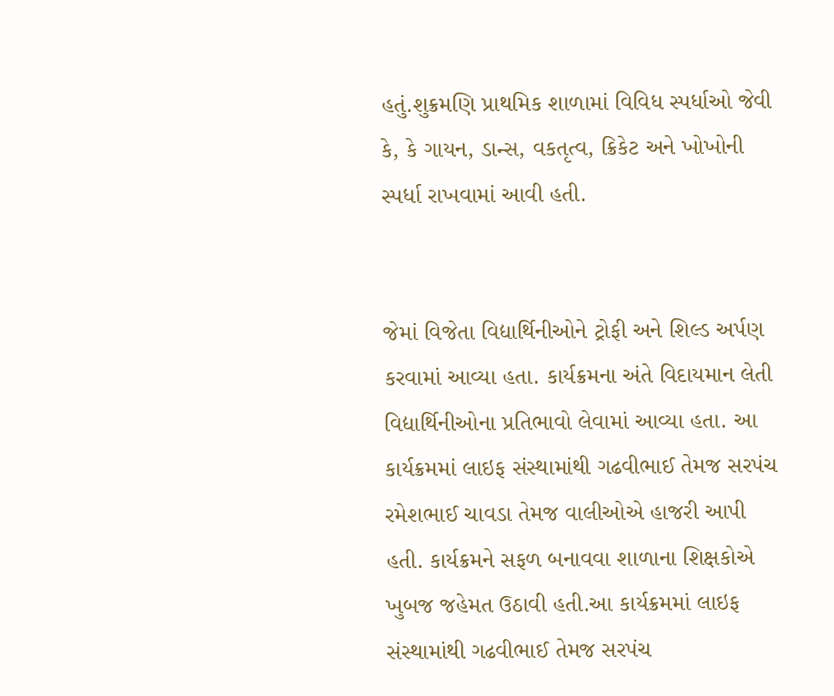હતું.શુક્રમણિ પ્રાથમિક શાળામાં વિવિધ સ્પર્ધાઓ જેવી કે, કે ગાયન, ડાન્સ, વકતૃત્વ, ક્રિકેટ અને ખોખોની સ્પર્ધા રાખવામાં આવી હતી.


જેમાં વિજેતા વિદ્યાર્થિનીઓને ટ્રોફી અને શિલ્ડ અર્પણ કરવામાં આવ્યા હતા. કાર્યક્રમના અંતે વિદાયમાન લેતી વિદ્યાર્થિનીઓના પ્રતિભાવો લેવામાં આવ્યા હતા. આ કાર્યક્રમમાં લાઇફ સંસ્થામાંથી ગઢવીભાઈ તેમજ સરપંચ રમેશભાઈ ચાવડા તેમજ વાલીઓએ હાજરી આપી હતી. કાર્યક્રમને સફળ બનાવવા શાળાના શિક્ષકોએ ખુબજ જહેમત ઉઠાવી હતી.આ કાર્યક્રમમાં લાઇફ સંસ્થામાંથી ગઢવીભાઈ તેમજ સરપંચ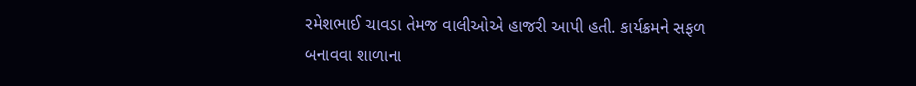રમેશભાઈ ચાવડા તેમજ વાલીઓએ હાજરી આપી હતી. કાર્યક્રમને સફળ બનાવવા શાળાના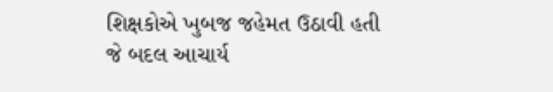શિક્ષકોએ ખુબજ જહેમત ઉઠાવી હતી જે બદલ આચાર્ય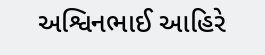અશ્વિનભાઈ આહિરે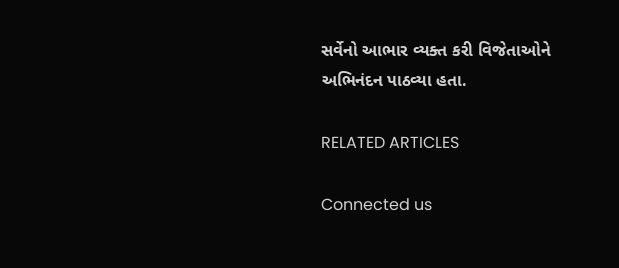સર્વેનો આભાર વ્યક્ત કરી વિજેતાઓને અભિનંદન પાઠવ્યા હતા.

RELATED ARTICLES

Connected us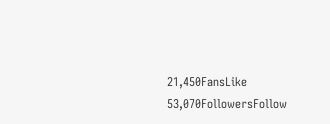21,450FansLike
53,070FollowersFollow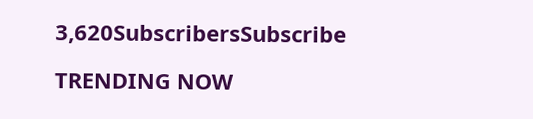3,620SubscribersSubscribe

TRENDING NOW